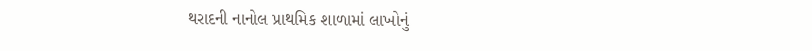થરાદની નાનોલ પ્રાથમિક શાળામાં લાખોનું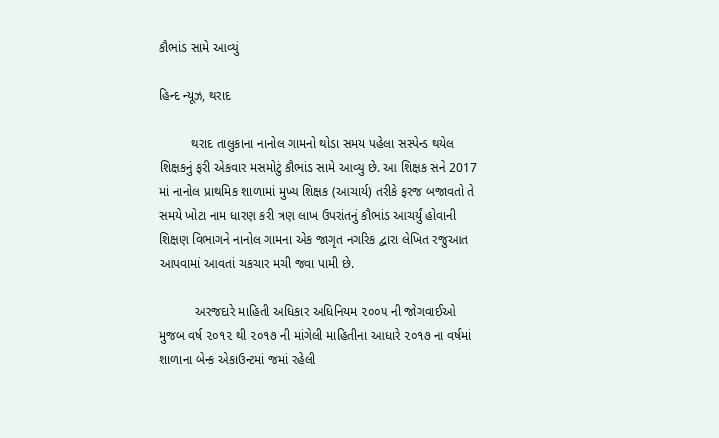કૌભાંડ સામે આવ્યું

હિન્દ ન્યૂઝ, થરાદ

         થરાદ તાલુકાના નાનોલ ગામનો થોડા સમય પહેલા સસ્પેન્ડ થયેલ શિક્ષકનું ફરી એકવાર મસમોટું કૌભાંડ સામે આવ્યુ છે. આ શિક્ષક સને 2017 માં નાનોલ પ્રાથમિક શાળામાં મુખ્ય શિક્ષક (આચાર્ય) તરીકે ફરજ બજાવતો તે સમયે ખોટા નામ ધારણ કરી ત્રણ લાખ ઉપરાંતનું કૌભાંડ આચર્યું હોવાની શિક્ષણ વિભાગને નાનોલ ગામના એક જાગૃત નગરિક દ્વારા લેખિત રજુઆત આપવામાં આવતાં ચકચાર મચી જવા પામી છે.

          અરજદારે માહિતી અધિકાર અધિનિયમ ૨૦૦૫ ની જોગવાઈઓ મુજબ વર્ષ ૨૦૧૨ થી ૨૦૧૭ ની માંગેલી માહિતીના આધારે ૨૦૧૭ ના વર્ષમાં શાળાના બેન્ક એકાઉન્ટમાં જમાં રહેલી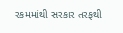રકમમાંથી સરકાર તરફથી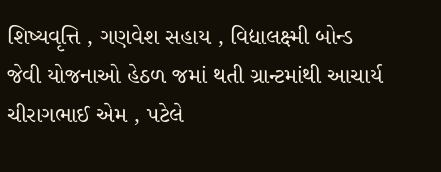શિષ્યવૃત્તિ , ગણવેશ સહાય , વિદ્યાલક્ષ્મી બોન્ડ જેવી યોજનાઓ હેઠળ જમાં થતી ગ્રાન્ટમાંથી આચાર્ય ચીરાગભાઈ એમ , પટેલે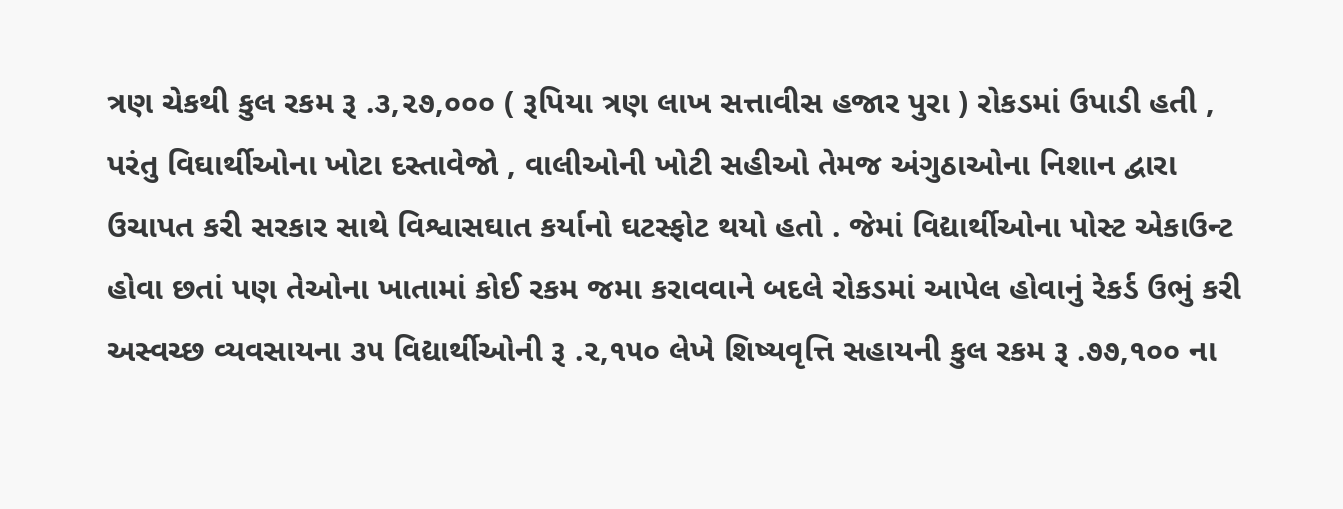ત્રણ ચેકથી કુલ રકમ રૂ .૩,૨૭,૦૦૦ ( રૂપિયા ત્રણ લાખ સત્તાવીસ હજાર પુરા ) રોકડમાં ઉપાડી હતી , પરંતુ વિઘાર્થીઓના ખોટા દસ્તાવેજો , વાલીઓની ખોટી સહીઓ તેમજ અંગુઠાઓના નિશાન દ્વારા ઉચાપત કરી સરકાર સાથે વિશ્વાસઘાત કર્યાનો ઘટસ્ફોટ થયો હતો . જેમાં વિદ્યાર્થીઓના પોસ્ટ એકાઉન્ટ હોવા છતાં પણ તેઓના ખાતામાં કોઈ રકમ જમા કરાવવાને બદલે રોકડમાં આપેલ હોવાનું રેકર્ડ ઉભું કરી અસ્વચ્છ વ્યવસાયના ૩૫ વિદ્યાર્થીઓની રૂ .૨,૧૫૦ લેખે શિષ્યવૃત્તિ સહાયની કુલ રકમ રૂ .૭૭,૧૦૦ ના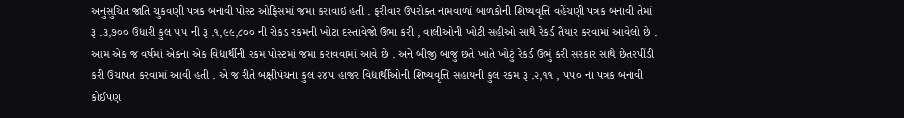અનુસુચિત જાતિ ચુકવણી પત્રક બનાવી પોસ્ટ ઓફિસમાં જમા કરાવાઇ હતી . ફરીવાર ઉપરોક્ત નામવાળાં બાળકોની શિષ્યવૃત્તિ વહેંચણી પત્રક બનાવી તેમાં રૂ .૩,૭૦૦ ઉધારી કુલ ૫૫ ની રૂ .૧,૯૯,૮૦૦ ની રોકડ રકમની ખોટા દસ્તાવેજો ઉભા કરી , વાલીઓની ખોટી સહીઓ સાથે રેકર્ડ તૈયાર કરવામાં આવેલો છે . આમ એક જ વર્ષમાં એકના એક વિદ્યાર્થીની રકમ પોસ્ટમાં જમા કરાવવામાં આવે છે . અને બીજી બાજુ છતે ખાતે ખોટું રેકર્ડ ઉભું કરી સરકાર સાથે છેતરપીંડી કરી ઉચાપત કરવામાં આવી હતી . એ જ રીતે બક્ષીપંચના કુલ ૨૪૫ હાજર વિદ્યાર્થીઓની શિષ્યવૃત્તિ સહાયની કુલ રકમ રૂ .૨,૧૧ , ૫૫૦ ના પત્રક બનાવી કોઈપણ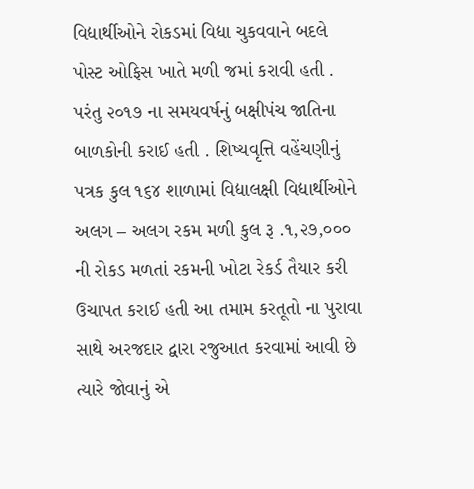વિદ્યાર્થીઓને રોકડમાં વિદ્યા ચુકવવાને બદલે પોસ્ટ ઓફિસ ખાતે મળી જમાં કરાવી હતી . પરંતુ ૨૦૧૭ ના સમયવર્ષનું બક્ષીપંચ જાતિના બાળકોની કરાઈ હતી . શિષ્યવૃત્તિ વહેંચણીનું પત્રક કુલ ૧૬૪ શાળામાં વિદ્યાલક્ષી વિદ્યાર્થીઓને અલગ – અલગ રકમ મળી કુલ રૂ .૧,૨૭,૦૦૦ ની રોકડ મળતાં રકમની ખોટા રેકર્ડ તૈયાર કરી ઉચાપત કરાઈ હતી આ તમામ કરતૂતો ના પુરાવા સાથે અરજદાર દ્વારા રજુઆત કરવામાં આવી છે ત્યારે જોવાનું એ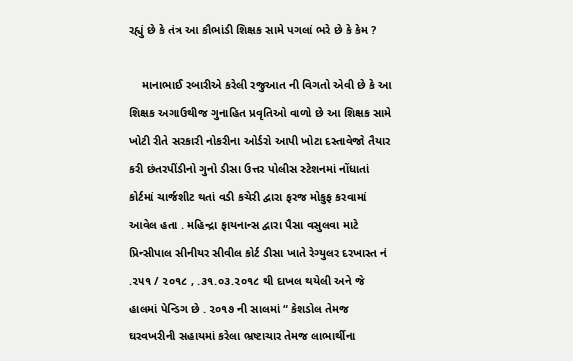રહ્યું છે કે તંત્ર આ કૌભાંડી શિક્ષક સામે પગલાં ભરે છે કે કેમ ?

    માનાભાઈ રબારીએ કરેલી રજુઆત ની વિગતો એવી છે કે આ શિક્ષક અગાઉથીજ ગુનાહિત પ્રવૃતિઓ વાળો છે આ શિક્ષક સામે ખોટી રીતે સરકારી નોકરીના ઓર્ડરો આપી ખોટા દસ્તાવેજો તૈયાર કરી છંતરપીંડીનો ગુનો ડીસા ઉત્તર પોલીસ સ્ટેશનમાં નોંધાતાં કોર્ટમાં ચાર્જશીટ થતાં વડી કચેરી દ્વારા ફરજ મોકુફ કરવામાં આવેલ હતા . મહિન્દ્રા ફાયનાન્સ દ્વારા પૈસા વસુલવા માટે પ્રિન્સીપાલ સીનીયર સીવીલ કોર્ટ ડીસા ખાતે રેગ્યુલર દરખાસ્ત નં .૨૫૧ / ૨૦૧૮ , .૩૧.૦૩.૨૦૧૮ થી દાખલ થયેલી અને જે હાલમાં પેન્ડિગ છે . ૨૦૧૭ ની સાલમાં “ કેશડોલ તેમજ ઘરવખરીની સહાયમાં કરેલા ભ્રષ્ટાચાર તેમજ લાભાર્થીના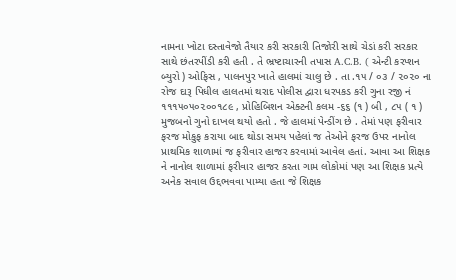નામના ખોટા દસ્તાવેજો તૈયાર કરી સરકારી તિજોરી સાથે ચેડાં કરી સરકાર સાથે છંતરપીંડી કરી હતી . તે ભ્રષ્ટાચારની તપાસ A.C.B. ( એન્ટી કરપ્શન બ્યુરો ) ઓફિસ , પાલનપુર ખાતે હાલમાં ચાલુ છે . તા .૧૫ / ૦૩ / ૨૦૨૦ ના રોજ દારૂ પિધીલ હાલતમાં થરાદ પોલીસ દ્વારા ધરપકડ કરી ગુના રજી નં ૧૧૧૫૦૫૦૨૦૦૧૮૯ , પ્રોહિબિશન એક્ટની કલમ -૬૬ (૧ ) બી , ૮૫ ( ૧ ) મુજબનો ગુનો દાખલ થયો હતો . જે હાલમાં પેન્ડીંગ છે . તેમાં પણ ફરીવાર ફરજ મોકુફ કરાયા બાદ થોડા સમય પહેલાં જ તેઓને ફરજ ઉપર નાનોલ પ્રાથમિક શાળામાં જ ફરીવાર હાજર કરવામાં આવેલ હતાં. આવા આ શિક્ષક ને નાનોલ શાળામાં ફરીવાર હાજર કરતા ગામ લોકોમાં પણ આ શિક્ષક પ્રત્યે અનેક સવાલ ઉદ્દભવવા પામ્યા હતા જે શિક્ષક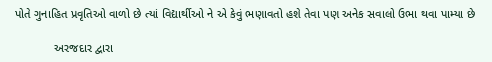પોતે ગુનાહિત પ્રવૃતિઓ વાળો છે ત્યાં વિદ્યાર્થીઓ ને એ કેવું ભણાવતો હશે તેવા પણ અનેક સવાલો ઉભા થવા પામ્યા છે

            અરજદાર દ્વારા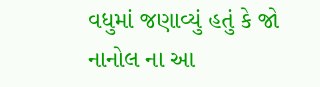વધુમાં જણાવ્યું હતું કે જો નાનોલ ના આ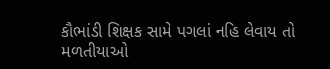કૌભાંડી શિક્ષક સામે પગલાં નહિ લેવાય તો મળતીયાઓ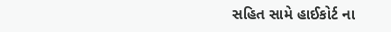સહિત સામે હાઈકોર્ટ ના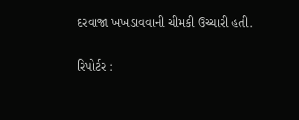દરવાજા ખખડાવવાની ચીમકી ઉચ્ચારી હતી.

રિપોર્ટર :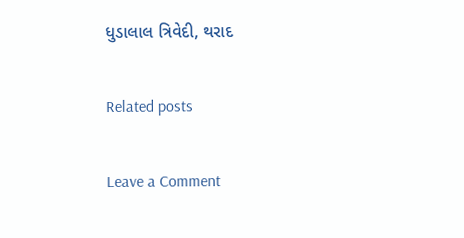ધુડાલાલ ત્રિવેદી, થરાદ

Related posts

Leave a Comment